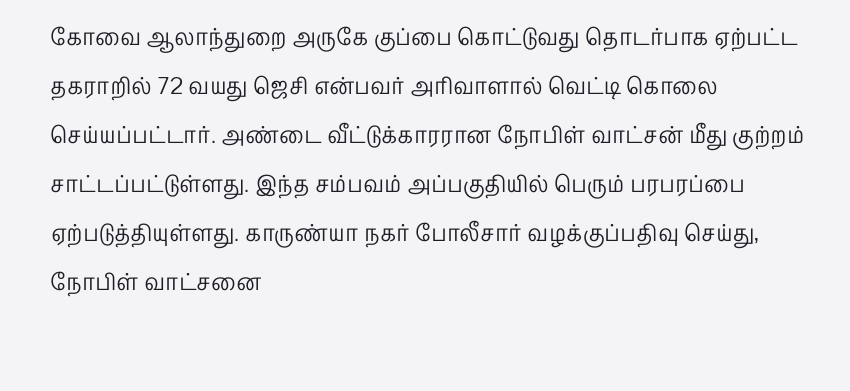கோவை ஆலாந்துறை அருகே குப்பை கொட்டுவது தொடர்பாக ஏற்பட்ட தகராறில் 72 வயது ஜெசி என்பவர் அரிவாளால் வெட்டி கொலை செய்யப்பட்டார். அண்டை வீட்டுக்காரரான நோபிள் வாட்சன் மீது குற்றம் சாட்டப்பட்டுள்ளது. இந்த சம்பவம் அப்பகுதியில் பெரும் பரபரப்பை ஏற்படுத்தியுள்ளது. காருண்யா நகர் போலீசார் வழக்குப்பதிவு செய்து, நோபிள் வாட்சனை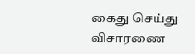கைது செய்து விசாரணை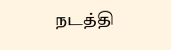நடத்தி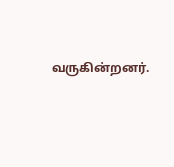வருகின்றனர்.